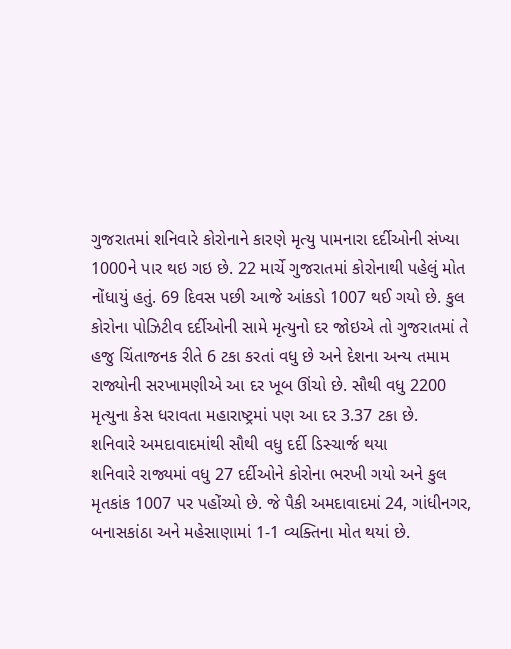ગુજરાતમાં શનિવારે કોરોનાને કારણે મૃત્યુ પામનારા દર્દીઓની સંખ્યા 1000ને પાર થઇ ગઇ છે. 22 માર્ચે ગુજરાતમાં કોરોનાથી પહેલું મોત નોંધાયું હતું. 69 દિવસ પછી આજે આંકડો 1007 થઈ ગયો છે. કુલ કોરોના પોઝિટીવ દર્દીઓની સામે મૃત્યુનો દર જોઇએ તો ગુજરાતમાં તે હજુ ચિંતાજનક રીતે 6 ટકા કરતાં વધુ છે અને દેશના અન્ય તમામ રાજ્યોની સરખામણીએ આ દર ખૂબ ઊંચો છે. સૌથી વધુ 2200 મૃત્યુના કેસ ધરાવતા મહારાષ્ટ્રમાં પણ આ દર 3.37 ટકા છે.
શનિવારે અમદાવાદમાંથી સૌથી વધુ દર્દી ડિસ્ચાર્જ થયા
શનિવારે રાજ્યમાં વધુ 27 દર્દીઓને કોરોના ભરખી ગયો અને કુલ મૃતકાંક 1007 પર પહોંચ્યો છે. જે પૈકી અમદાવાદમાં 24, ગાંધીનગર, બનાસકાંઠા અને મહેસાણામાં 1-1 વ્યક્તિના મોત થયાં છે.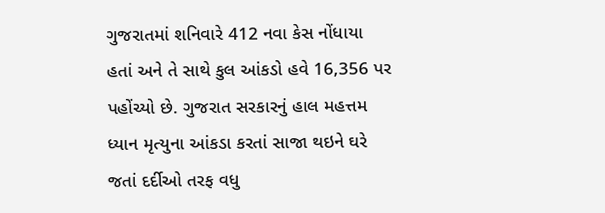ગુજરાતમાં શનિવારે 412 નવા કેસ નોંધાયા હતાં અને તે સાથે કુલ આંકડો હવે 16,356 પર પહોંચ્યો છે. ગુજરાત સરકારનું હાલ મહત્તમ ધ્યાન મૃત્યુના આંકડા કરતાં સાજા થઇને ઘરે જતાં દર્દીઓ તરફ વધુ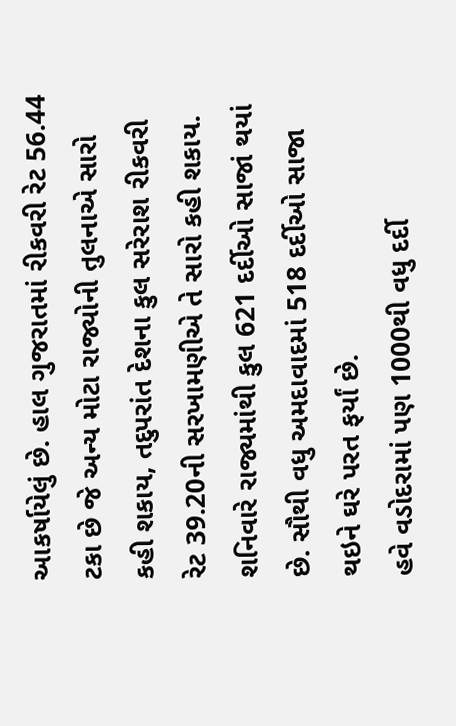આકર્ષાયેલું છે. હાલ ગુજરાતમાં રીકવરી રેટ 56.44 ટકા છે જે અન્ય મોટા રાજ્યોની તુલનાએ સારો કહી શકાય, તદુપરાંત દેશના કુલ સરેરાશ રીકવરી રેટ 39.20ની સરખામણીએ તે સારો કહી શકાય. શનિવારે રાજ્યમાંથી કુલ 621 દર્દીઓ સાજાં થયાં છે. સૌથી વધુ અમદાવાદમાં 518 દર્દીઓ સાજા થઇને ઘરે પરત ફર્યાં છે.
હવે વડોદરામાં પણ 1000થી વધુ દર્દી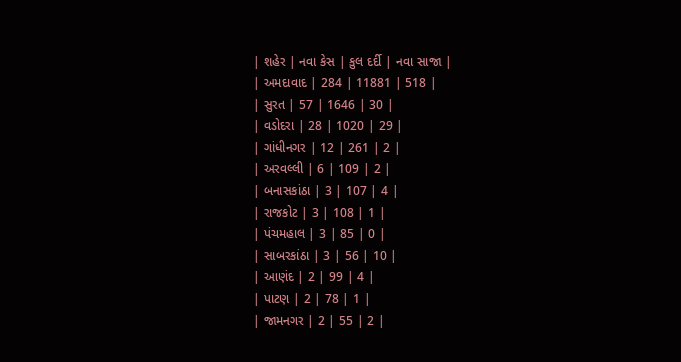| શહેર | નવા કેસ | કુલ દર્દી | નવા સાજા |
| અમદાવાદ | 284 | 11881 | 518 |
| સુરત | 57 | 1646 | 30 |
| વડોદરા | 28 | 1020 | 29 |
| ગાંધીનગર | 12 | 261 | 2 |
| અરવલ્લી | 6 | 109 | 2 |
| બનાસકાંઠા | 3 | 107 | 4 |
| રાજકોટ | 3 | 108 | 1 |
| પંચમહાલ | 3 | 85 | 0 |
| સાબરકાંઠા | 3 | 56 | 10 |
| આણંદ | 2 | 99 | 4 |
| પાટણ | 2 | 78 | 1 |
| જામનગર | 2 | 55 | 2 |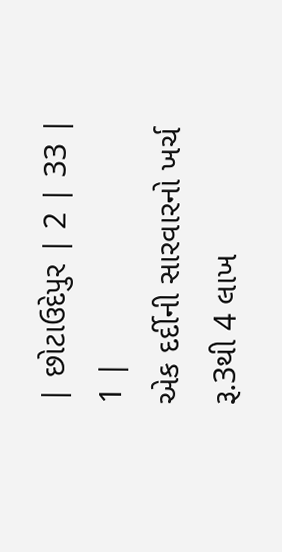| છોટાઉદેપુર | 2 | 33 | 1 |
એક દર્દીની સારવારનો ખર્ચ રૂ.3થી 4 લાખ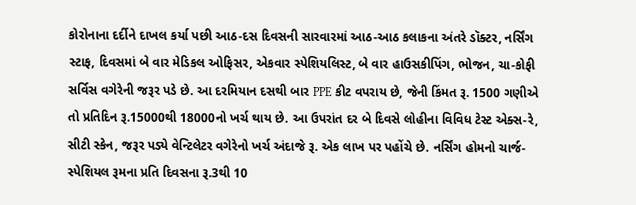કોરોનાના દર્દીને દાખલ કર્યા પછી આઠ-દસ દિવસની સારવારમાં આઠ-આઠ કલાકના અંતરે ડૉક્ટર, નર્સિંગ સ્ટાફ, દિવસમાં બે વાર મેડિકલ ઓફિસર, એકવાર સ્પેશિયલિસ્ટ, બે વાર હાઉસકીપિંગ, ભોજન, ચા-કોફી સર્વિસ વગેરેની જરૂર પડે છે. આ દરમિયાન દસથી બાર PPE કીટ વપરાય છે, જેની કિંમત રૂ. 1500 ગણીએ તો પ્રતિદિન રૂ.15000થી 18000નો ખર્ચ થાય છે. આ ઉપરાંત દર બે દિવસે લોહીના વિવિધ ટેસ્ટ એક્સ-રે, સીટી સ્કેન, જરૂર પડ્યે વેન્ટિલેટર વગેરેનો ખર્ચ અંદાજે રૂ. એક લાખ પર પહોંચે છે. નર્સિંગ હોમનો ચાર્જ- સ્પેશિયલ રૂમના પ્રતિ દિવસના રૂ.3થી 10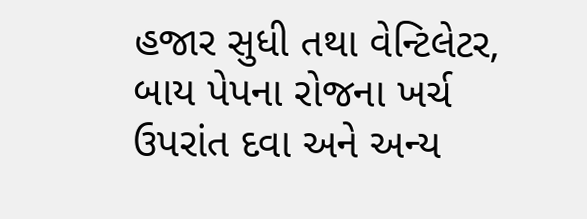હજાર સુધી તથા વેન્ટિલેટર, બાય પેપના રોજના ખર્ચ ઉપરાંત દવા અને અન્ય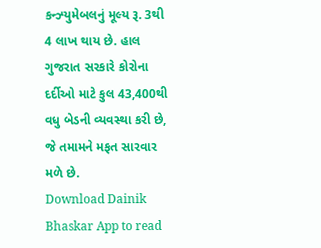કન્ઝ્યુમેબલનું મૂલ્ય રૂ. 3થી 4 લાખ થાય છે. હાલ ગુજરાત સરકારે કોરોના દર્દીઓ માટે કુલ 43,400થી વધુ બેડની વ્યવસ્થા કરી છે, જે તમામને મફત સારવાર મળે છે.
Download Dainik Bhaskar App to read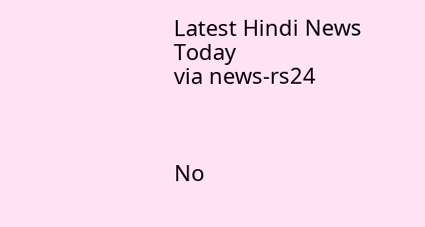Latest Hindi News Today
via news-rs24



No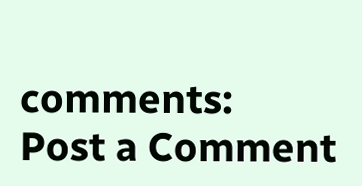comments:
Post a Comment